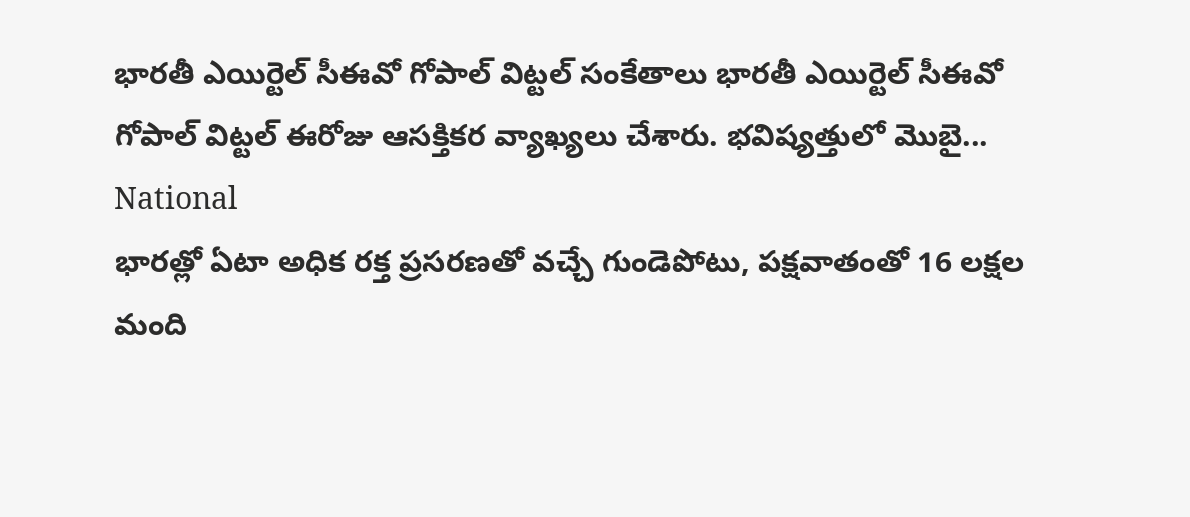భారతీ ఎయిర్టెల్ సీఈవో గోపాల్ విట్టల్ సంకేతాలు భారతీ ఎయిర్టెల్ సీఈవో గోపాల్ విట్టల్ ఈరోజు ఆసక్తికర వ్యాఖ్యలు చేశారు. భవిష్యత్తులో మొబై...
National
భారత్లో ఏటా అధిక రక్త ప్రసరణతో వచ్చే గుండెపోటు, పక్షవాతంతో 16 లక్షల మంది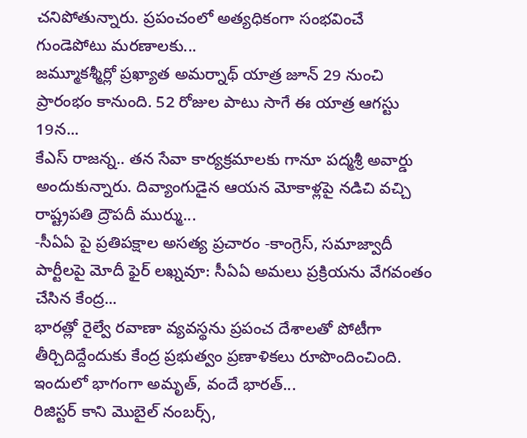చనిపోతున్నారు. ప్రపంచంలో అత్యధికంగా సంభవించే గుండెపోటు మరణాలకు...
జమ్మూకశ్మీర్లో ప్రఖ్యాత అమర్నాథ్ యాత్ర జూన్ 29 నుంచి ప్రారంభం కానుంది. 52 రోజుల పాటు సాగే ఈ యాత్ర ఆగస్టు 19న...
కేఎస్ రాజన్న.. తన సేవా కార్యక్రమాలకు గానూ పద్మశ్రీ అవార్డు అందుకున్నారు. దివ్యాంగుడైన ఆయన మోకాళ్లపై నడిచి వచ్చి రాష్ట్రపతి ద్రౌపదీ ముర్ము...
-సీఏఏ పై ప్రతిపక్షాల అసత్య ప్రచారం -కాంగ్రెస్, సమాజ్వాదీ పార్టీలపై మోదీ ఫైర్ లఖ్నవూ: సీఏఏ అమలు ప్రక్రియను వేగవంతం చేసిన కేంద్ర...
భారత్లో రైల్వే రవాణా వ్యవస్థను ప్రపంచ దేశాలతో పోటీగా తీర్చిదిద్దేందుకు కేంద్ర ప్రభుత్వం ప్రణాళికలు రూపొందించింది. ఇందులో భాగంగా అమృత్, వందే భారత్...
రిజిస్టర్ కాని మొబైల్ నంబర్స్,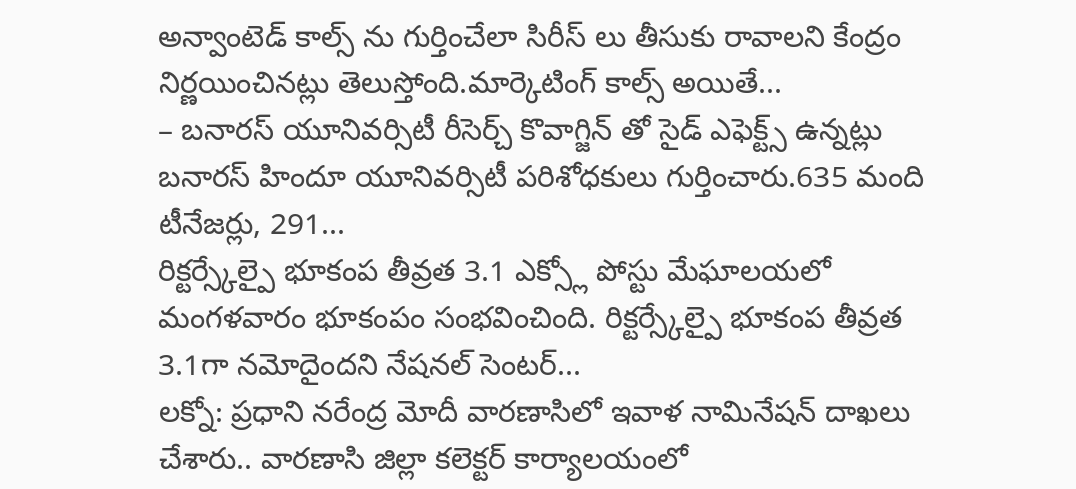అన్వాంటెడ్ కాల్స్ ను గుర్తించేలా సిరీస్ లు తీసుకు రావాలని కేంద్రం నిర్ణయించినట్లు తెలుస్తోంది.మార్కెటింగ్ కాల్స్ అయితే...
– బనారస్ యూనివర్సిటీ రీసెర్చ్ కొవాగ్జిన్ తో సైడ్ ఎఫెక్ట్స్ ఉన్నట్లు బనారస్ హిందూ యూనివర్సిటీ పరిశోధకులు గుర్తించారు.635 మంది టీనేజర్లు, 291...
రిక్టర్స్కేల్పై భూకంప తీవ్రత 3.1 ఎక్స్లో పోస్టు మేఘాలయలో మంగళవారం భూకంపం సంభవించింది. రిక్టర్స్కేల్పై భూకంప తీవ్రత 3.1గా నమోదైందని నేషనల్ సెంటర్...
లక్నో: ప్రధాని నరేంద్ర మోదీ వారణాసిలో ఇవాళ నామినేషన్ దాఖలు చేశారు.. వారణాసి జిల్లా కలెక్టర్ కార్యాలయంలో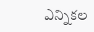ఎన్నికల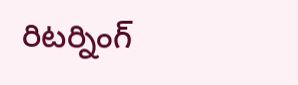రిటర్నింగ్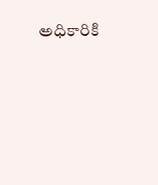అధికారికి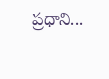ప్రధాని...